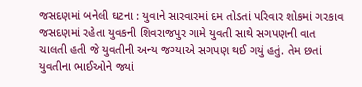જસદણમાં બનેલી ઘટના : યુવાને સારવારમાં દમ તોડતાં પરિવાર શોકમાં ગરકાવ
જસદણમાં રહેતા યુવકની શિવરાજપુર ગામે યુવતી સાથે સગપણની વાત ચાલતી હતી જે યુવતીની અન્ય જગ્યાએ સગપણ થઈ ગયું હતું. તેમ છતાં યુવતીના ભાઈઓને જ્યાં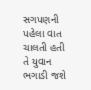સગપણની પહેલા વાત ચાલતી હતી તે યુવાન ભગાડી જશે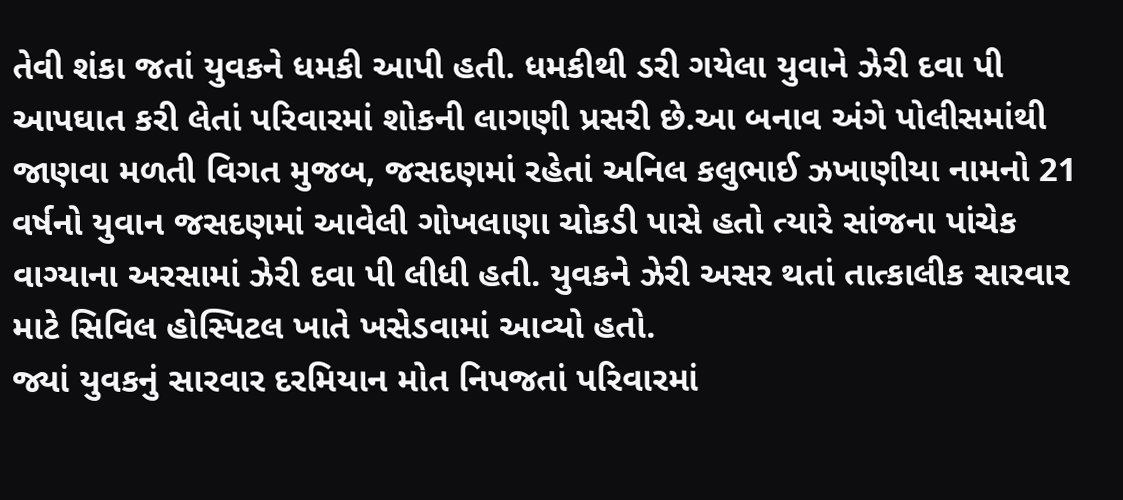તેવી શંકા જતાં યુવકને ધમકી આપી હતી. ધમકીથી ડરી ગયેલા યુવાને ઝેરી દવા પી આપઘાત કરી લેતાં પરિવારમાં શોકની લાગણી પ્રસરી છે.આ બનાવ અંગે પોલીસમાંથી જાણવા મળતી વિગત મુજબ, જસદણમાં રહેતાં અનિલ કલુભાઈ ઝખાણીયા નામનો 21 વર્ષનો યુવાન જસદણમાં આવેલી ગોખલાણા ચોકડી પાસે હતો ત્યારે સાંજના પાંચેક વાગ્યાના અરસામાં ઝેરી દવા પી લીધી હતી. યુવકને ઝેરી અસર થતાં તાત્કાલીક સારવાર માટે સિવિલ હોસ્પિટલ ખાતે ખસેડવામાં આવ્યો હતો.
જ્યાં યુવકનું સારવાર દરમિયાન મોત નિપજતાં પરિવારમાં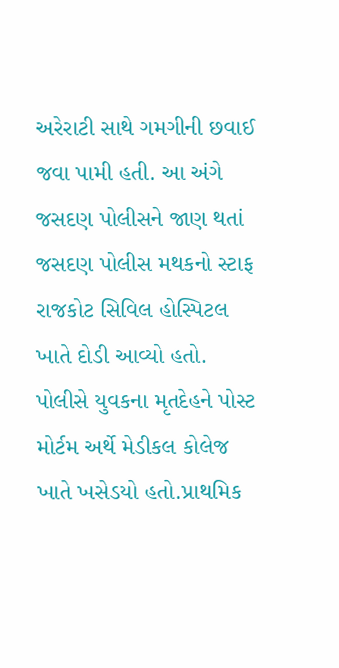અરેરાટી સાથે ગમગીની છવાઈ જવા પામી હતી. આ અંગે જસદણ પોલીસને જાણ થતાં જસદણ પોલીસ મથકનો સ્ટાફ રાજકોટ સિવિલ હોસ્પિટલ ખાતે દોડી આવ્યો હતો. પોલીસે યુવકના મૃતદેહને પોસ્ટ મોર્ટમ અર્થે મેડીકલ કોલેજ ખાતે ખસેડયો હતો.પ્રાથમિક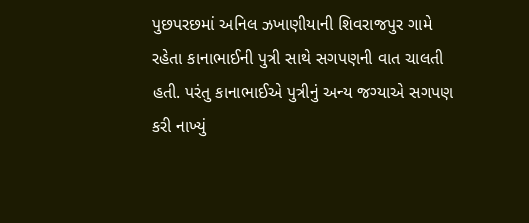પુછપરછમાં અનિલ ઝખાણીયાની શિવરાજપુર ગામે રહેતા કાનાભાઈની પુત્રી સાથે સગપણની વાત ચાલતી હતી. પરંતુ કાનાભાઈએ પુત્રીનું અન્ય જગ્યાએ સગપણ કરી નાખ્યું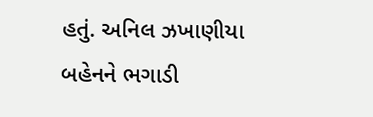હતું. અનિલ ઝખાણીયા બહેનને ભગાડી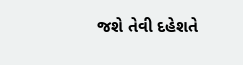જશે તેવી દહેશતે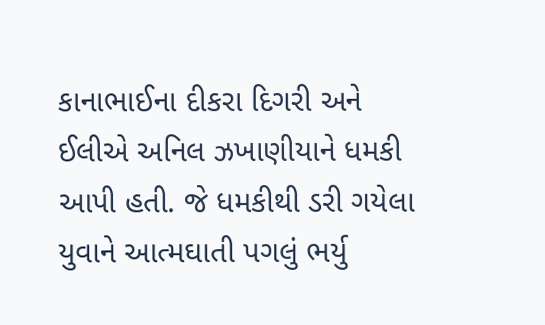કાનાભાઈના દીકરા દિગરી અને ઈલીએ અનિલ ઝખાણીયાને ધમકી આપી હતી. જે ધમકીથી ડરી ગયેલા યુવાને આત્મઘાતી પગલું ભર્યુ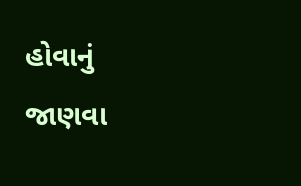હોવાનું જાણવા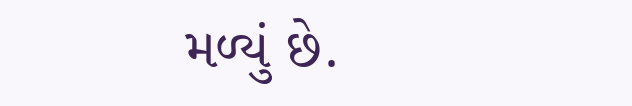મળ્યું છે.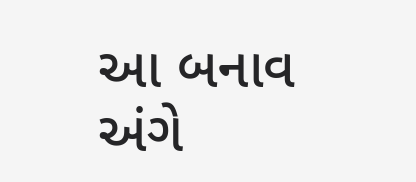આ બનાવ અંગે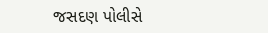જસદણ પોલીસે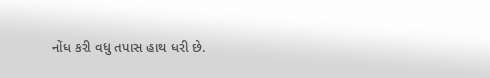નોંધ કરી વધુ તપાસ હાથ ધરી છે.